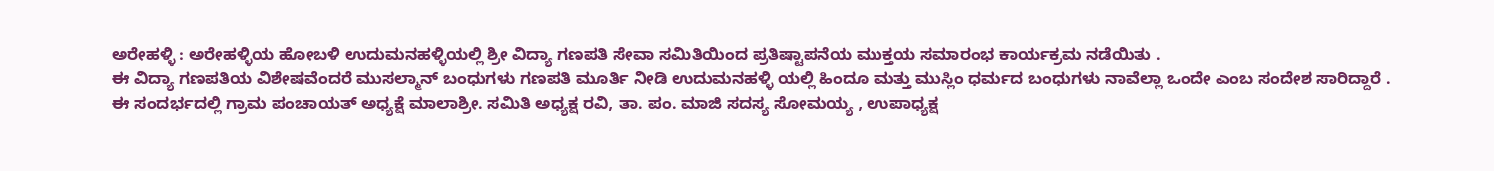ಅರೇಹಳ್ಳಿ : ಅರೇಹಳ್ಳಿಯ ಹೋಬಳಿ ಉದುಮನಹಳ್ಳಿಯಲ್ಲಿ ಶ್ರೀ ವಿದ್ಯಾ ಗಣಪತಿ ಸೇವಾ ಸಮಿತಿಯಿಂದ ಪ್ರತಿಷ್ಟಾಪನೆಯ ಮುಕ್ತಯ ಸಮಾರಂಭ ಕಾರ್ಯಕ್ರಮ ನಡೆಯಿತು .
ಈ ವಿದ್ಯಾ ಗಣಪತಿಯ ವಿಶೇಷವೆಂದರೆ ಮುಸಲ್ಮಾನ್ ಬಂಧುಗಳು ಗಣಪತಿ ಮೂರ್ತಿ ನೀಡಿ ಉದುಮನಹಳ್ಳಿ ಯಲ್ಲಿ ಹಿಂದೂ ಮತ್ತು ಮುಸ್ಲಿಂ ಧರ್ಮದ ಬಂಧುಗಳು ನಾವೆಲ್ಲಾ ಒಂದೇ ಎಂಬ ಸಂದೇಶ ಸಾರಿದ್ದಾರೆ .
ಈ ಸಂದರ್ಭದಲ್ಲಿ ಗ್ರಾಮ ಪಂಚಾಯತ್ ಅಧ್ಯಕ್ಷೆ ಮಾಲಾಶ್ರೀ. ಸಮಿತಿ ಅಧ್ಯಕ್ಷ ರವಿ, ತಾ. ಪಂ. ಮಾಜಿ ಸದಸ್ಯ ಸೋಮಯ್ಯ , ಉಪಾಧ್ಯಕ್ಷ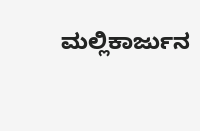ಮಲ್ಲಿಕಾರ್ಜುನ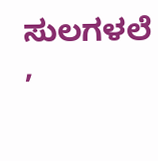ಸುಲಗಳಲೆ ,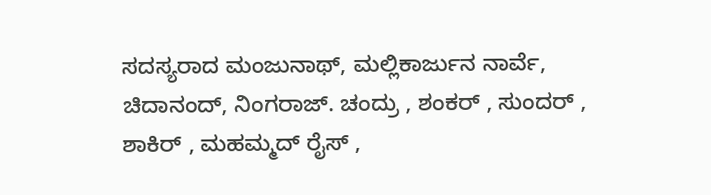ಸದಸ್ಯರಾದ ಮಂಜುನಾಥ್, ಮಲ್ಲಿಕಾರ್ಜುನ ನಾರ್ವೆ, ಚಿದಾನಂದ್, ನಿಂಗರಾಜ್. ಚಂದ್ರು , ಶಂಕರ್ , ಸುಂದರ್ , ಶಾಕಿರ್ , ಮಹಮ್ಮದ್ ರೈಸ್ ,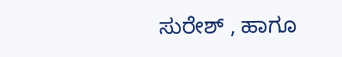ಸುರೇಶ್ , ಹಾಗೂ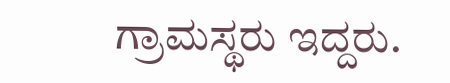ಗ್ರಾಮಸ್ಥರು ಇದ್ದರು.